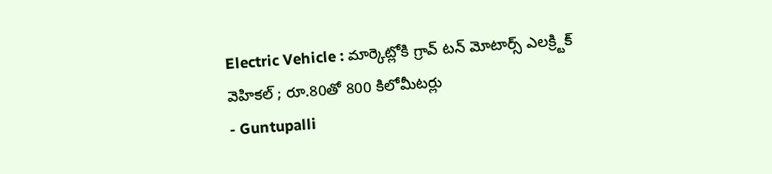Electric Vehicle : మార్కెట్లోకి గ్రావ్ టన్ మోటార్స్ ఎలక్ర్టిక్ వెహికల్ ; రూ.80తో 800 కిలోమీటర్లు
- Guntupalli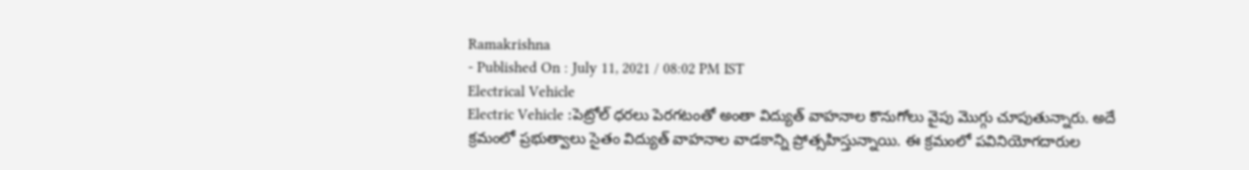Ramakrishna
- Published On : July 11, 2021 / 08:02 PM IST
Electrical Vehicle
Electric Vehicle :పెట్రోల్ ధరలు పెరగటంతో అంతా విద్యుత్ వాహనాల కొనుగోలు వైపు మొగ్గు చూపుతున్నారు. అదే క్రమంలో ప్రభుత్వాలు సైతం విద్యుత్ వాహనాల వాడకాన్ని ప్రోత్సహిస్తున్నాయి. ఈ క్రమంలో పవినియోగదారుల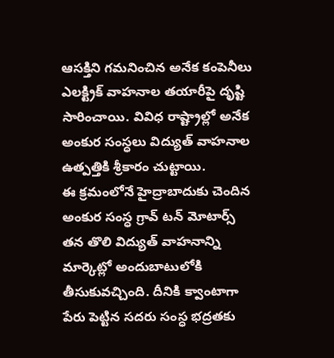ఆసక్తిని గమనించిన అనేక కంపెనీలు ఎలక్ట్రిక్ వాహనాల తయారీపై దృష్టి సారించాయి. వివిధ రాష్ట్రాల్లో అనేక అంకుర సంస్ధలు విద్యుత్ వాహనాల ఉత్పత్తికి శ్రీకారం చుట్టాయి.
ఈ క్రమంలోనే హైద్రాబాదుకు చెందిన అంకుర సంస్ధ గ్రావ్ టన్ మోటార్స్ తన తొలి విద్యుత్ వాహనాన్ని మార్కెట్లో అందుబాటులోకి తీసుకువచ్చింది. దీనికి క్వాంటాగా పేరు పెట్టిన సదరు సంస్ధ భద్రతకు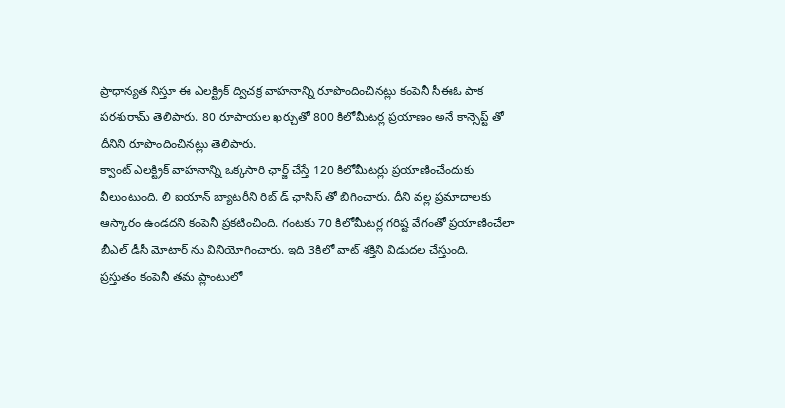ప్రాధాన్యత నిస్తూ ఈ ఎలక్ట్రిక్ ద్విచక్ర వాహనాన్ని రూపొందించినట్లు కంపెనీ సీఈఓ పాక పరశురామ్ తెలిపారు. 80 రూపాయల ఖర్చుతో 800 కిలోమీటర్ల ప్రయాణం అనే కాన్సెప్ట్ తో దీనిని రూపొందించినట్లు తెలిపారు.
క్వాంట్ ఎలక్ట్రిక్ వాహనాన్ని ఒక్కసారి ఛార్జ్ చేస్తే 120 కిలోమీటర్లు ప్రయాణించేందుకు వీలుంటుంది. లి ఐయాన్ బ్యాటరీని రిబ్ డ్ ఛాసిస్ తో బిగించారు. దీని వల్ల ప్రమాదాలకు ఆస్కారం ఉండదని కంపెనీ ప్రకటించింది. గంటకు 70 కిలోమీటర్ల గరిష్ట వేగంతో ప్రయాణించేలా బీఎల్ డీసీ మోటార్ ను వినియోగించారు. ఇది 3కిలో వాట్ శక్తిని విడుదల చేస్తుంది.
ప్రస్తుతం కంపెనీ తమ ప్లాంటులో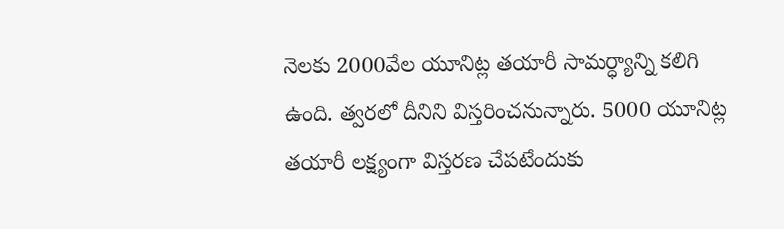నెలకు 2000వేల యూనిట్ల తయారీ సామర్ధ్యాన్ని కలిగి ఉంది. త్వరలో దీనిని విస్తరించనున్నారు. 5000 యూనిట్ల తయారీ లక్ష్యంగా విస్తరణ చేపటేందుకు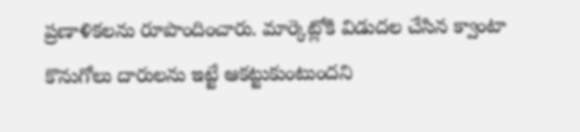ప్రణాళికలను రూపొందించారు. మార్కెట్లోకి విడుదల చేసిన క్వాంటా కొనుగోలు దారులను ఇట్టే ఆకట్టుకుంటుందని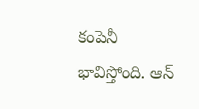కంపెనీ భావిస్తోంది. ఆన్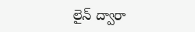లైన్ ద్వారా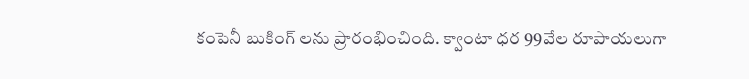కంపెనీ బుకింగ్ లను ప్రారంభించింది. క్వాంటా ధర 99వేల రూపాయలుగా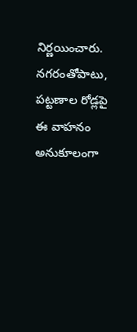నిర్ణయించారు. నగరంతోపాటు, పట్టణాల రోడ్లపై ఈ వాహనం అనుకూలంగా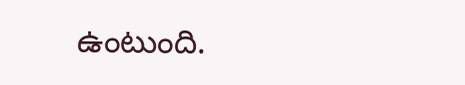ఉంటుంది.